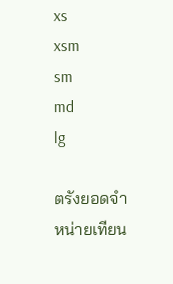xs
xsm
sm
md
lg

ตรังยอดจำหน่ายเทียน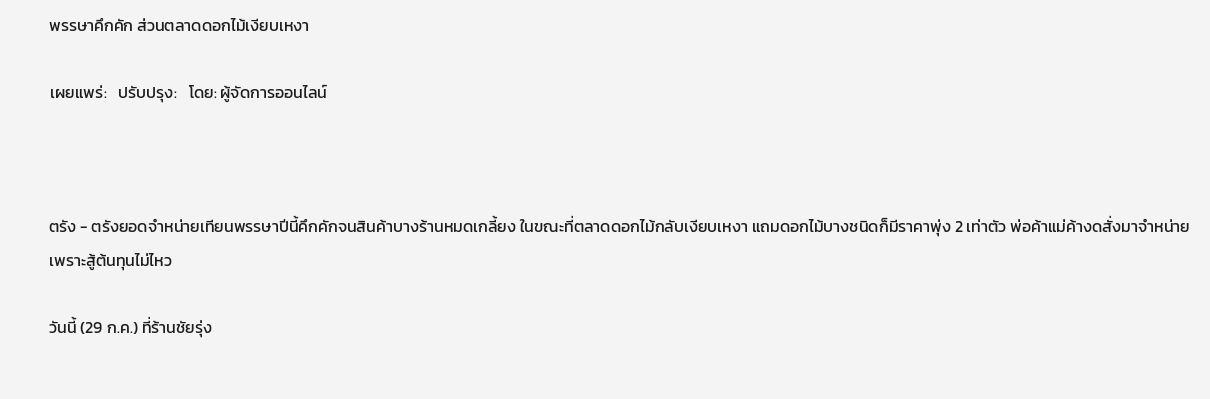พรรษาคึกคัก ส่วนตลาดดอกไม้เงียบเหงา

เผยแพร่:   ปรับปรุง:   โดย: ผู้จัดการออนไลน์



ตรัง - ตรังยอดจำหน่ายเทียนพรรษาปีนี้คึกคักจนสินค้าบางร้านหมดเกลี้ยง ในขณะที่ตลาดดอกไม้กลับเงียบเหงา แถมดอกไม้บางชนิดก็มีราคาพุ่ง 2 เท่าตัว พ่อค้าแม่ค้างดสั่งมาจำหน่าย เพราะสู้ต้นทุนไม่ไหว

วันนี้ (29 ก.ค.) ที่ร้านชัยรุ่ง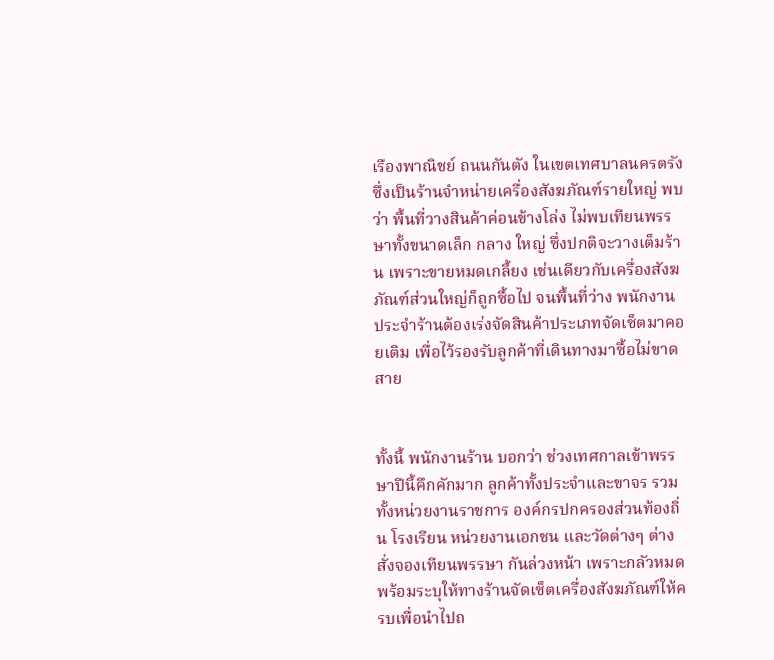เรืองพาณิชย์ ถนนกันตัง ในเขตเทศบาลนครตรัง ซึ่งเป็นร้านจำหน่ายเครื่องสังฆภัณฑ์รายใหญ่ พบว่า พื้นที่วางสินค้าค่อนข้างโล่ง ไม่พบเทียนพรรษาทั้งขนาดเล็ก กลาง ใหญ่ ซึ่งปกติจะวางเต็มร้าน เพราะขายหมดเกลี้ยง เช่นเดียวกับเครื่องสังฆภัณฑ์ส่วนใหญ่ก็ถูกซื้อไป จนพื้นที่ว่าง พนักงานประจำร้านต้องเร่งจัดสินค้าประเภทจัดเซ็ตมาคอยเติม เพื่อไว้รองรับลูกค้าที่เดินทางมาซื้อไม่ขาดสาย


ทั้งนี้ พนักงานร้าน บอกว่า ช่วงเทศกาลเข้าพรรษาปีนี้คึกคักมาก ลูกค้าทั้งประจำและขาจร รวมทั้งหน่วยงานราชการ องค์กรปกครองส่วนท้องถิ่น โรงเรียน หน่วยงานเอกชน และวัดต่างๆ ต่างสั่งจองเทียนพรรษา กันล่วงหน้า เพราะกลัวหมด พร้อมระบุให้ทางร้านจัดเซ็ตเครื่องสังฆภัณฑ์ให้ครบเพื่อนำไปถ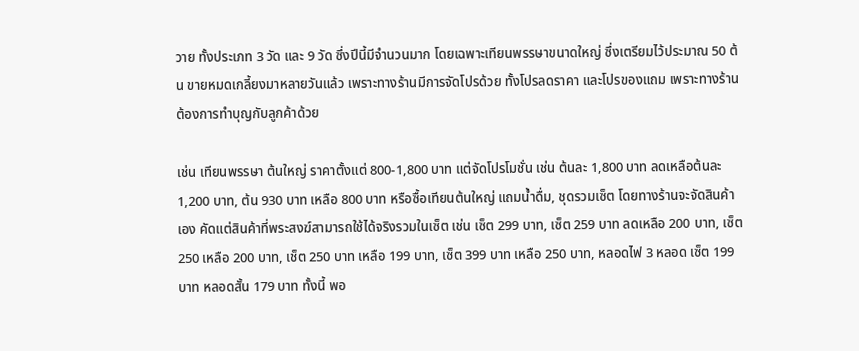วาย ทั้งประเภท 3 วัด และ 9 วัด ซึ่งปีนี้มีจำนวนมาก โดยเฉพาะเทียนพรรษาขนาดใหญ่ ซึ่งเตรียมไว้ประมาณ 50 ต้น ขายหมดเกลี้ยงมาหลายวันแล้ว เพราะทางร้านมีการจัดโปรด้วย ทั้งโปรลดราคา และโปรของแถม เพราะทางร้านต้องการทำบุญกับลูกค้าด้วย

เช่น เทียนพรรษา ต้นใหญ่ ราคาตั้งแต่ 800-1,800 บาท แต่จัดโปรโมชั่น เช่น ต้นละ 1,800 บาท ลดเหลือต้นละ 1,200 บาท, ต้น 930 บาท เหลือ 800 บาท หรือซื้อเทียนต้นใหญ่ แถมน้ำดื่ม, ชุดรวมเซ็ต โดยทางร้านจะจัดสินค้าเอง คัดแต่สินค้าที่พระสงฆ์สามารถใช้ได้จริงรวมในเซ็ต เช่น เซ็ต 299 บาท, เซ็ต 259 บาท ลดเหลือ 200 บาท, เซ็ต 250 เหลือ 200 บาท, เช็ต 250 บาท เหลือ 199 บาท, เซ็ต 399 บาท เหลือ 250 บาท, หลอดไฟ 3 หลอด เซ็ต 199 บาท หลอดสั้น 179 บาท ทั้งนี้ พอ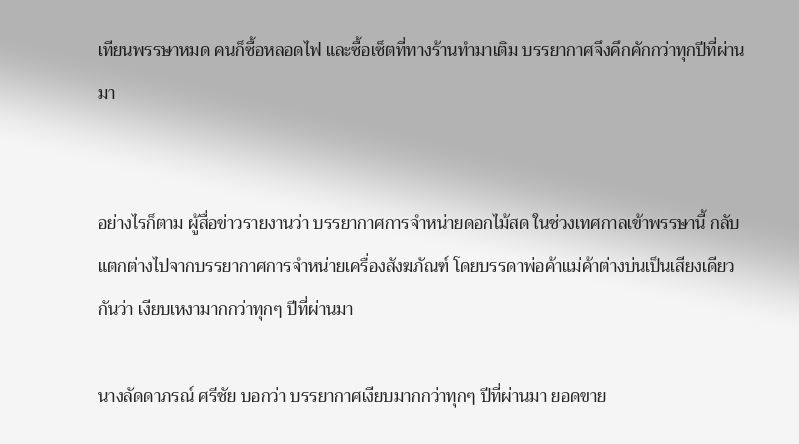เทียนพรรษาหมด คนก็ซื้อหลอดไฟ และซื้อเซ็ตที่ทางร้านทำมาเติม บรรยากาศจึงคึกคักกว่าทุกปีที่ผ่านมา


อย่างไรก็ตาม ผู้สื่อข่าวรายงานว่า บรรยากาศการจำหน่ายดอกไม้สด ในช่วงเทศกาลเข้าพรรษานี้ กลับแตกต่างไปจากบรรยากาศการจำหน่ายเครื่องสังฆภัณฑ์ โดยบรรดาพ่อค้าแม่ค้าต่างบ่นเป็นเสียงเดียวกันว่า เงียบเหงามากกว่าทุกๆ ปีที่ผ่านมา

นางลัดดาภรณ์ ศรีชัย บอกว่า บรรยากาศเงียบมากกว่าทุกๆ ปีที่ผ่านมา ยอดขาย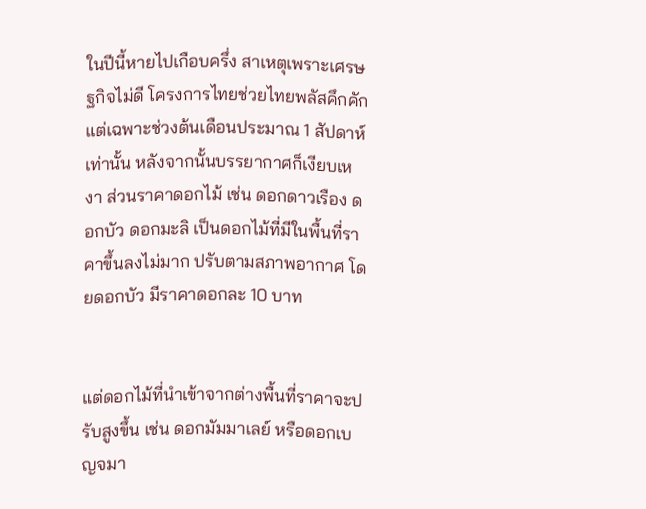ในปีนี้หายไปเกือบครึ่ง สาเหตุเพราะเศรษฐกิจไม่ดี โครงการไทยช่วยไทยพลัสคึกคักแต่เฉพาะช่วงต้นเดือนประมาณ 1 สัปดาห์เท่านั้น หลังจากนั้นบรรยากาศก็เงียบเหงา ส่วนราคาดอกไม้ เช่น ดอกดาวเรือง ดอกบัว ดอกมะลิ เป็นดอกไม้ที่มีในพื้นที่ราคาขึ้นลงไม่มาก ปรับตามสภาพอากาศ โดยดอกบัว มีราคาดอกละ 10 บาท


แต่ดอกไม้ที่นำเข้าจากต่างพื้นที่ราคาจะปรับสูงขึ้น เช่น ดอกมัมมาเลย์ หรือดอกเบญจมา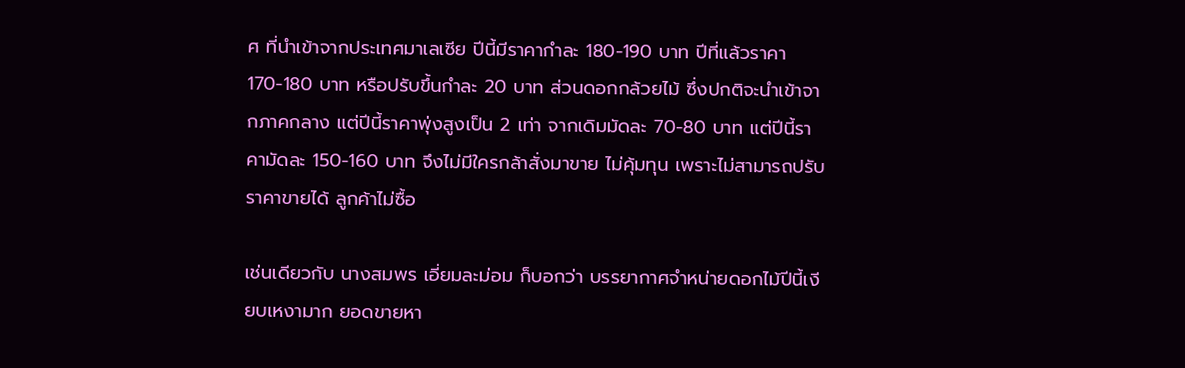ศ ที่นำเข้าจากประเทศมาเลเซีย ปีนี้มีราคากำละ 180-190 บาท ปีที่แล้วราคา 170-180 บาท หรือปรับขึ้นกำละ 20 บาท ส่วนดอกกล้วยไม้ ซึ่งปกติจะนำเข้าจากภาคกลาง แต่ปีนี้ราคาพุ่งสูงเป็น 2 เท่า จากเดิมมัดละ 70-80 บาท แต่ปีนี้ราคามัดละ 150-160 บาท จึงไม่มีใครกล้าสั่งมาขาย ไม่คุ้มทุน เพราะไม่สามารถปรับราคาขายได้ ลูกค้าไม่ซื้อ

เช่นเดียวกับ นางสมพร เอี่ยมละม่อม ก็บอกว่า บรรยากาศจำหน่ายดอกไม้ปีนี้เงียบเหงามาก ยอดขายหา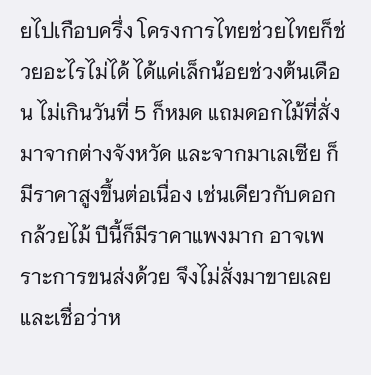ยไปเกือบครึ่ง โครงการไทยช่วยไทยก็ช่วยอะไรไม่ได้ ได้แค่เล็กน้อยช่วงต้นเดือน ไม่เกินวันที่ 5 ก็หมด แถมดอกไม้ที่สั่งมาจากต่างจังหวัด และจากมาเลเซีย ก็มีราคาสูงขึ้นต่อเนื่อง เช่นเดียวกับดอกกล้วยไม้ ปีนี้ก็มีราคาแพงมาก อาจเพราะการขนส่งด้วย จึงไม่สั่งมาขายเลย และเชื่อว่าห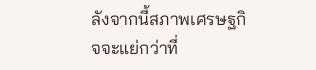ลังจากนี้สภาพเศรษฐกิจจะแย่กว่าที่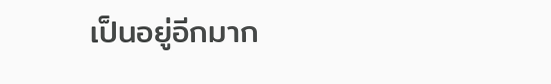เป็นอยู่อีกมาก